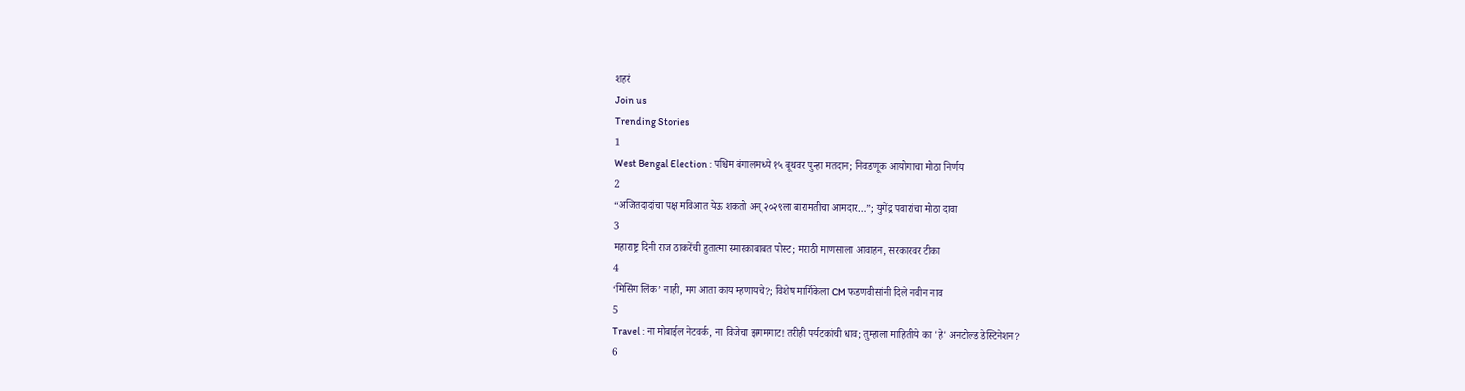शहरं
Join us
Trending Stories
1
West Bengal Election : पश्चिम बंगालमध्ये १५ बूथवर पुन्हा मतदान; निवडणूक आयोगाचा मोठा निर्णय
2
“अजितदादांचा पक्ष मविआत येऊ शकतो अन् २०२९ला बारामतीचा आमदार…”; युगेंद्र पवारांचा मोठा दावा
3
महाराष्ट्र दिनी राज ठाकरेंची हुतात्मा स्मारकाबाबत पोस्ट; मराठी माणसाला आवाहन, सरकारवर टीका
4
‘मिसिंग लिंक’ नाही, मग आता काय म्हणायचे?; विशेष मार्गिकेला CM फडणवीसांनी दिले नवीन नाव
5
Travel : ना मोबाईल नेटवर्क, ना विजेचा झगमगाट! तरीही पर्यटकांची धाव; तुम्हाला माहितीये का 'हे' अनटोल्ड डेस्टिनेशन?
6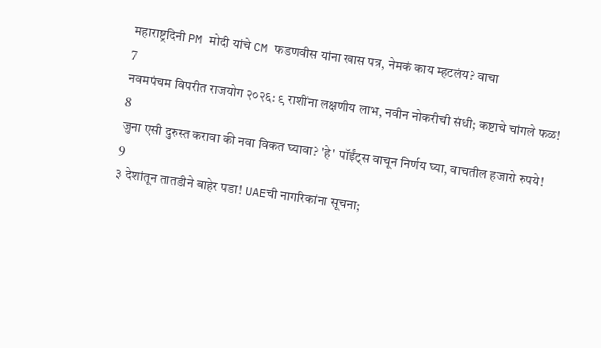महाराष्ट्रदिनी PM मोदी यांचे CM फडणवीस यांना खास पत्र, नेमकं काय म्हटलंय? वाचा
7
नवमपंचम विपरीत राजयोग २०२६: ९ राशींना लक्षणीय लाभ, नवीन नोकरीची संधी; कष्टाचे चांगले फळ!
8
जुना एसी दुरुस्त करावा की नवा विकत घ्यावा? 'हे' पॉईंट्स वाचून निर्णय घ्या, वाचतील हजारो रुपये!
9
३ देशांतून तातडीने बाहेर पडा! UAEची नागरिकांना सूचना;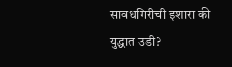सावधगिरीची इशारा की युद्धात उडी?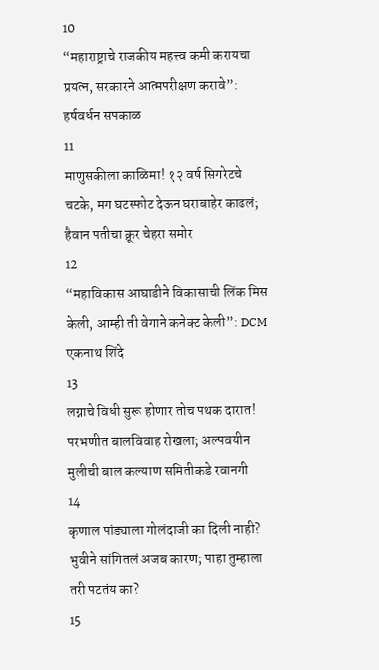10
“महाराष्ट्राचे राजकीय महत्त्व कमी करायचा प्रयत्न, सरकारने आत्मपरीक्षण करावे”: हर्षवर्धन सपकाळ
11
माणुसकीला काळिमा! १२ वर्ष सिगरेटचे चटके, मग घटस्फोट देऊन घराबाहेर काढलं; हैवान पतीचा क्रूर चेहरा समोर
12
“महाविकास आघाडीने विकासाची लिंक मिस केली, आम्ही ती वेगाने कनेक्ट केली”: DCM एकनाथ शिंदे
13
लग्नाचे विधी सुरू होणार तोच पथक दारात! परभणीत बालविवाह रोखला; अल्पवयीन मुलीची बाल कल्याण समितीकडे रवानगी
14
कृणाल पांड्याला गोलंदाजी का दिली नाही? भुवीने सांगितलं अजब कारण; पाहा तुम्हाला तरी पटतंय का?
15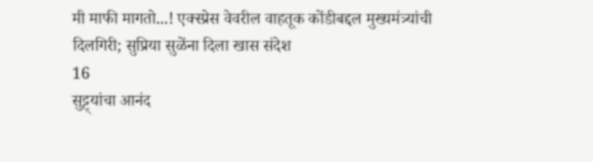मी माफी मागतो...! एक्स्प्रेस वेवरील वाहतूक कोंडीबद्दल मुख्यमंत्र्यांची दिलगिरी; सुप्रिया सुळेंना दिला खास संदेश
16
सुट्ट्यांचा आनंद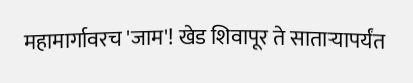महामार्गावरच 'जाम'! खेड शिवापूर ते साताऱ्यापर्यंत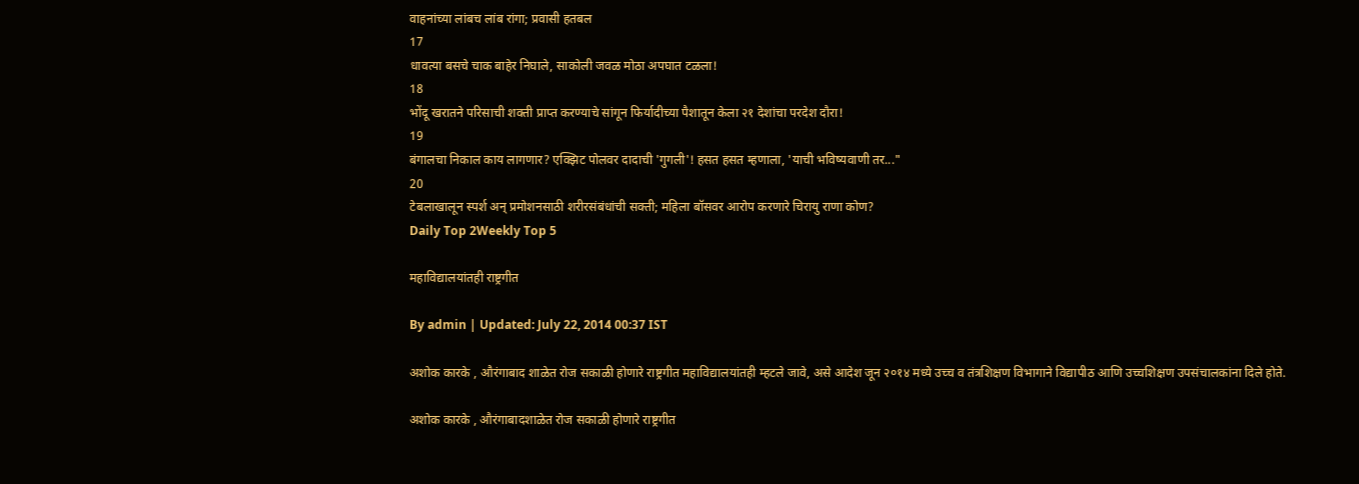वाहनांच्या लांबच लांब रांगा; प्रवासी हतबल
17
धावत्या बसचे चाक बाहेर निघाले, साकोली जवळ मोठा अपघात टळला!
18
भोंदू खरातने परिसाची शक्ती प्राप्त करण्याचे सांगून फिर्यादीच्या पैशातून केला २१ देशांचा परदेश दौरा!
19
बंगालचा निकाल काय लागणार? एक्झिट पोलवर दादाची 'गुगली'! हसत हसत म्हणाला, 'याची भविष्यवाणी तर..."
20
टेबलाखालून स्पर्श अन् प्रमोशनसाठी शरीरसंबंधांची सक्ती; महिला बॉसवर आरोप करणारे चिरायु राणा कोण?
Daily Top 2Weekly Top 5

महाविद्यालयांतही राष्ट्रगीत

By admin | Updated: July 22, 2014 00:37 IST

अशोक कारके , औरंगाबाद शाळेत रोज सकाळी होणारे राष्ट्रगीत महाविद्यालयांतही म्हटले जावे, असे आदेश जून २०१४ मध्ये उच्च व तंत्रशिक्षण विभागाने विद्यापीठ आणि उच्चशिक्षण उपसंचालकांना दिले होते.

अशोक कारके , औरंगाबादशाळेत रोज सकाळी होणारे राष्ट्रगीत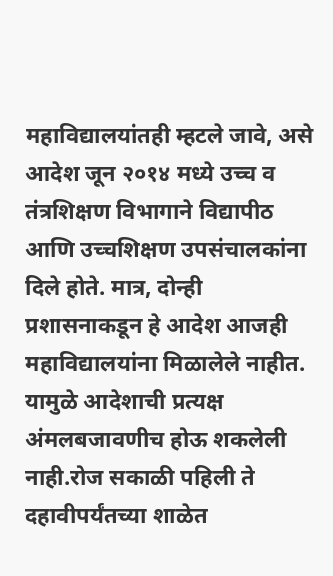महाविद्यालयांतही म्हटले जावे, असे आदेश जून २०१४ मध्ये उच्च व तंत्रशिक्षण विभागाने विद्यापीठ आणि उच्चशिक्षण उपसंचालकांना दिले होते. मात्र, दोन्ही प्रशासनाकडून हे आदेश आजही महाविद्यालयांना मिळालेले नाहीत. यामुळे आदेशाची प्रत्यक्ष अंमलबजावणीच होऊ शकलेली नाही.रोज सकाळी पहिली ते दहावीपर्यंतच्या शाळेत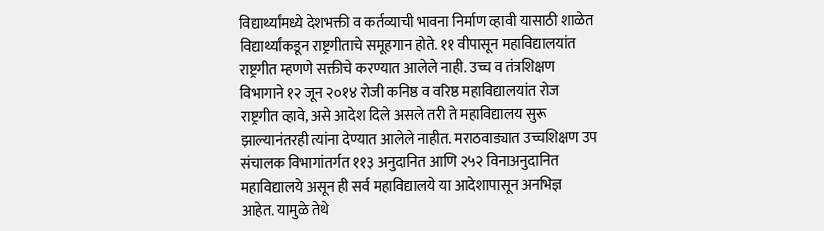विद्यार्थ्यांमध्ये देशभक्ती व कर्तव्याची भावना निर्माण व्हावी यासाठी शाळेत विद्यार्थ्यांकडून राष्ट्रगीताचे समूहगान होते. ११ वीपासून महाविद्यालयांत राष्ट्रगीत म्हणणे सक्तीचे करण्यात आलेले नाही. उच्च व तंत्रशिक्षण विभागाने १२ जून २०१४ रोजी कनिष्ठ व वरिष्ठ महाविद्यालयांत रोज राष्ट्रगीत व्हावे, असे आदेश दिले असले तरी ते महाविद्यालय सुरू झाल्यानंतरही त्यांना देण्यात आलेले नाहीत. मराठवाड्यात उच्चशिक्षण उप संचालक विभागांतर्गत ११३ अनुदानित आणि २५२ विनाअनुदानित महाविद्यालये असून ही सर्व महाविद्यालये या आदेशापासून अनभिज्ञ आहेत. यामुळे तेथे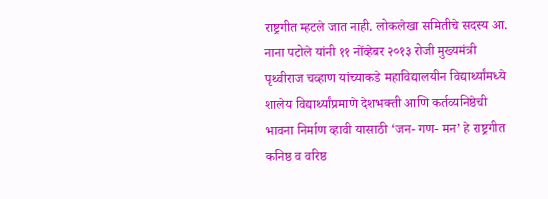राष्ट्रगीत म्हटले जात नाही. लोकलेखा समितीचे सदस्य आ. नाना पटोले यांनी ११ नोंव्हेबर २०१३ रोजी मुख्यमंत्री पृथ्वीराज चव्हाण यांच्याकडे महाविद्यालयीन विद्यार्थ्यांमध्ये शालेय विद्यार्थ्यांप्रमाणे देशभक्ती आणि कर्तव्यनिष्ठेची भावना निर्माण व्हावी यासाठी ‘जन- गण- मन’ हे राष्ट्रगीत कनिष्ठ व वरिष्ठ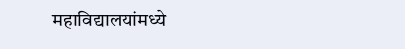महाविद्यालयांमध्ये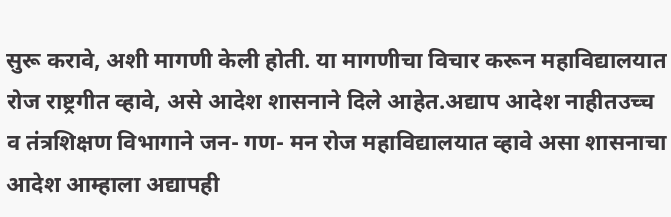सुरू करावे, अशी मागणी केली होती. या मागणीचा विचार करून महाविद्यालयात रोज राष्ट्रगीत व्हावे, असे आदेश शासनाने दिले आहेत.अद्याप आदेश नाहीतउच्च व तंत्रशिक्षण विभागाने जन- गण- मन रोज महाविद्यालयात व्हावे असा शासनाचा आदेश आम्हाला अद्यापही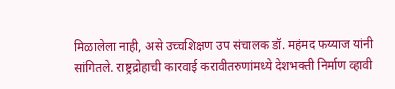मिळालेला नाही, असे उच्चशिक्षण उप संचालक डॉ. महंमद फय्याज यांनी सांगितले. राष्ट्रद्रोहाची कारवाई करावीतरुणांमध्ये देशभक्ती निर्माण व्हावी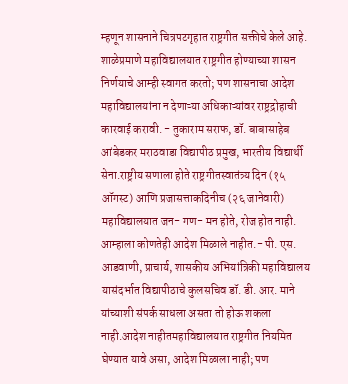म्हणून शासनाने चित्रपटगृहात राष्ट्रगीत सक्तीचे केले आहे. शाळेप्रमाणे महाविद्यालयात राष्ट्रगीत होण्याच्या शासन निर्णयाचे आम्ही स्वागत करतो; पण शासनाचा आदेश महाविद्यालयांना न देणाऱ्या अधिकाऱ्यांवर राष्ट्रद्रोहाची कारवाई करावी. - तुकाराम सराफ, डॉ. बाबासाहेब आंबेडकर मराठवाडा विद्यापीठ प्रमुख, भारतीय विद्यार्थी सेना.राष्ट्रीय सणाला होते राष्ट्रगीतस्वातंत्र्य दिन (१५ ऑगस्ट) आणि प्रजासत्ताकदिनीच (२६ जानेवारी) महाविद्यालयात जन- गण- मन होते, रोज होत नाही. आम्हाला कोणतेही आदेश मिळाले नाहीत.- पी. एस. आडवाणी, प्राचार्य, शासकीय अभियांत्रिकी महाविद्यालय यासंदर्भात विद्यापीठाचे कुलसचिव डॉ. डी. आर. माने यांच्याशी संपर्क साधला असता तो होऊ शकला नाही.आदेश नाहीतमहाविद्यालयात राष्ट्रगीत नियमित घेण्यात यावे असा, आदेश मिळाला नाही; पण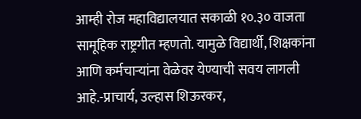आम्ही रोज महाविद्यालयात सकाळी १०.३० वाजता सामूहिक राष्ट्रगीत म्हणतो. यामुळे विद्यार्थी, शिक्षकांना आणि कर्मचाऱ्यांना वेळेवर येण्याची सवय लागली आहे.-प्राचार्य, उल्हास शिऊरकर,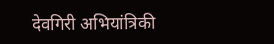देवगिरी अभियांत्रिकी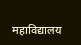महाविद्यालय